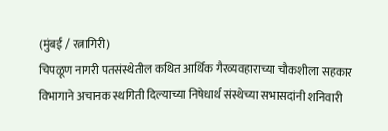(मुंबई / रत्नागिरी)
चिपळूण नागरी पतसंस्थेतील कथित आर्थिक गैरव्यवहाराच्या चौकशीला सहकार विभागाने अचानक स्थगिती दिल्याच्या निषेधार्थ संस्थेच्या सभासदांनी शनिवारी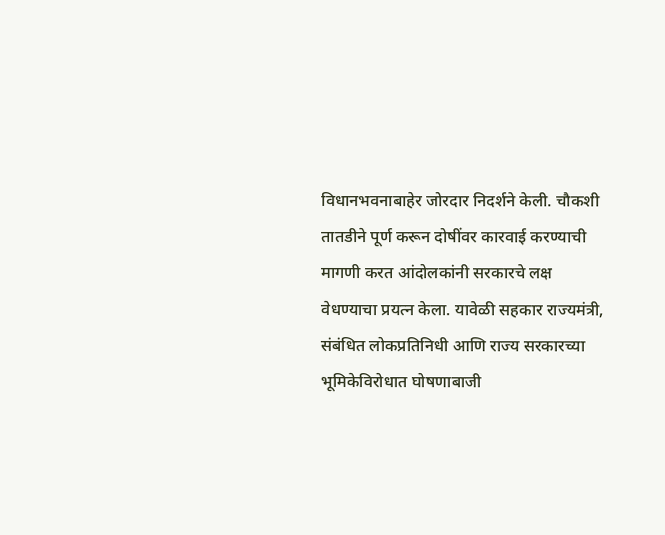विधानभवनाबाहेर जोरदार निदर्शने केली. चौकशी तातडीने पूर्ण करून दोषींवर कारवाई करण्याची मागणी करत आंदोलकांनी सरकारचे लक्ष वेधण्याचा प्रयत्न केला. यावेळी सहकार राज्यमंत्री, संबंधित लोकप्रतिनिधी आणि राज्य सरकारच्या भूमिकेविरोधात घोषणाबाजी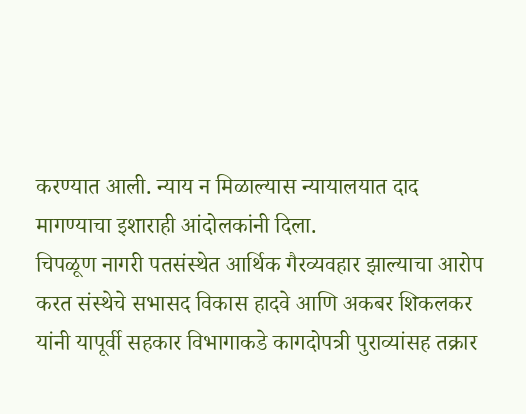करण्यात आली. न्याय न मिळाल्यास न्यायालयात दाद मागण्याचा इशाराही आंदोलकांनी दिला.
चिपळूण नागरी पतसंस्थेत आर्थिक गैरव्यवहार झाल्याचा आरोप करत संस्थेचे सभासद विकास हादवे आणि अकबर शिकलकर यांनी यापूर्वी सहकार विभागाकडे कागदोपत्री पुराव्यांसह तक्रार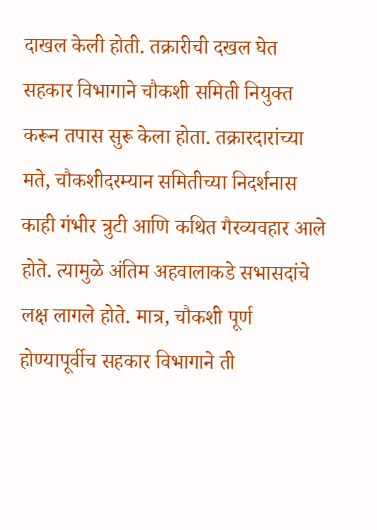दाखल केली होती. तक्रारीची दखल घेत सहकार विभागाने चौकशी समिती नियुक्त करून तपास सुरू केला होता. तक्रारदारांच्या मते, चौकशीदरम्यान समितीच्या निदर्शनास काही गंभीर त्रुटी आणि कथित गैरव्यवहार आले होते. त्यामुळे अंतिम अहवालाकडे सभासदांचे लक्ष लागले होते. मात्र, चौकशी पूर्ण होण्यापूर्वीच सहकार विभागाने ती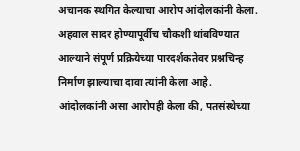अचानक स्थगित केल्याचा आरोप आंदोलकांनी केला. अहवाल सादर होण्यापूर्वीच चौकशी थांबविण्यात आल्याने संपूर्ण प्रक्रियेच्या पारदर्शकतेवर प्रश्नचिन्ह निर्माण झाल्याचा दावा त्यांनी केला आहे.
आंदोलकांनी असा आरोपही केला की, पतसंस्थेच्या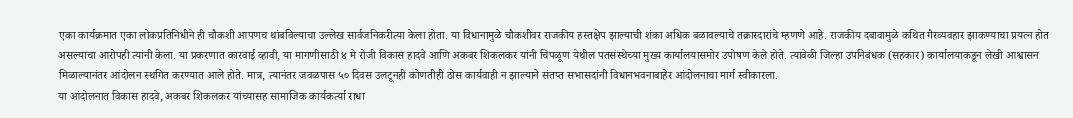एका कार्यक्रमात एका लोकप्रतिनिधीने ही चौकशी आपणच थांबविल्याचा उल्लेख सार्वजनिकरीत्या केला होता. या विधानामुळे चौकशीवर राजकीय हस्तक्षेप झाल्याची शंका अधिक बळावल्याचे तक्रारदारांचे म्हणणे आहे. राजकीय दबावामुळे कथित गैरव्यवहार झाकण्याचा प्रयत्न होत असल्याचा आरोपही त्यांनी केला. या प्रकरणात कारवाई व्हावी, या मागणीसाठी ४ मे रोजी विकास हादवे आणि अकबर शिकलकर यांनी चिपळूण येथील पतसंस्थेच्या मुख्य कार्यालयासमोर उपोषण केले होते. त्यावेळी जिल्हा उपनिबंधक (सहकार) कार्यालयाकडून लेखी आश्वासन मिळाल्यानंतर आंदोलन स्थगित करण्यात आले होते. मात्र, त्यानंतर जवळपास ५० दिवस उलटूनही कोणतीही ठोस कार्यवाही न झाल्याने संतप्त सभासदांनी विधानभवनाबाहेर आंदोलनाचा मार्ग स्वीकारला.
या आंदोलनात विकास हादवे, अकबर शिकलकर यांच्यासह सामाजिक कार्यकर्त्या राधा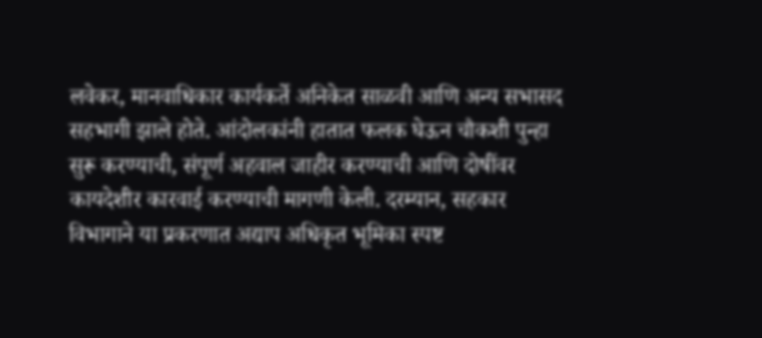लवेकर, मानवाधिकार कार्यकर्ते अनिकेत साळवी आणि अन्य सभासद सहभागी झाले होते. आंदोलकांनी हातात फलक घेऊन चौकशी पुन्हा सुरू करण्याची, संपूर्ण अहवाल जाहीर करण्याची आणि दोषींवर कायदेशीर कारवाई करण्याची मागणी केली. दरम्यान, सहकार विभागाने या प्रकरणात अद्याप अधिकृत भूमिका स्पष्ट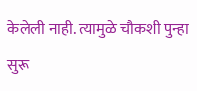केलेली नाही. त्यामुळे चौकशी पुन्हा सुरू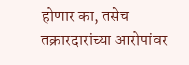होणार का, तसेच तक्रारदारांच्या आरोपांवर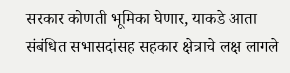सरकार कोणती भूमिका घेणार, याकडे आता संबंधित सभासदांसह सहकार क्षेत्राचे लक्ष लागले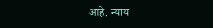आहे. न्याय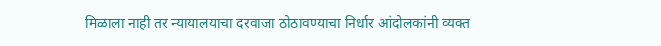मिळाला नाही तर न्यायालयाचा दरवाजा ठोठावण्याचा निर्धार आंदोलकांनी व्यक्त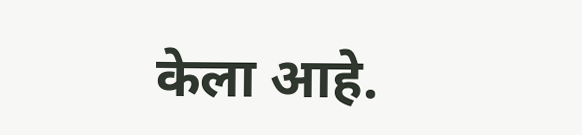केला आहे.